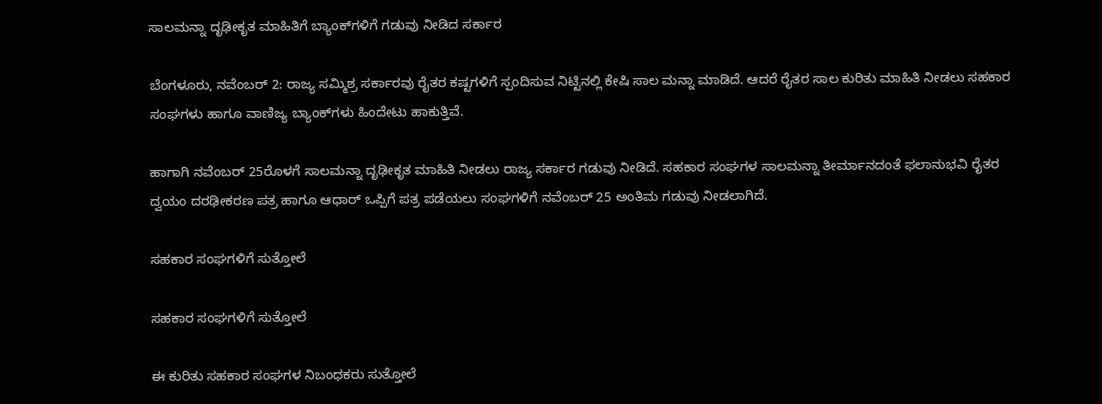ಸಾಲಮನ್ನಾ ದೃಢೀಕೃತ ಮಾಹಿತಿಗೆ ಬ್ಯಾಂಕ್‌ಗಳಿಗೆ ಗಡುವು ನೀಡಿದ ಸರ್ಕಾರ

ಬೆಂಗಳೂರು, ನವೆಂಬರ್ 2: ರಾಜ್ಯ ಸಮ್ಮಿಶ್ರ ಸರ್ಕಾರವು ರೈತರ ಕಷ್ಟಗಳಿಗೆ ಸ್ಪಂದಿಸುವ ನಿಟ್ಟಿನಲ್ಲಿ ಕೇಷಿ ಸಾಲ ಮನ್ನಾ ಮಾಡಿದೆ. ಆದರೆ ರೈತರ ಸಾಲ ಕುರಿತು ಮಾಹಿತಿ ನೀಡಲು ಸಹಕಾರ ಸಂಘಗಳು ಹಾಗೂ ವಾಣಿಜ್ಯ ಬ್ಯಾಂಕ್‌ಗಳು ಹಿಂದೇಟು ಹಾಕುತ್ತಿವೆ.

ಹಾಗಾಗಿ ನವೆಂಬರ್ 25ರೊಳಗೆ ಸಾಲಮನ್ನಾ ದೃಢೀಕೃತ ಮಾಹಿತಿ ನೀಡಲು ರಾಜ್ಯ ಸರ್ಕಾರ ಗಡುವು ನೀಡಿದೆ. ಸಹಕಾರ ಸಂಘಗಳ ಸಾಲಮನ್ನಾ ತೀರ್ಮಾನದಂತೆ ಫಲಾನುಭವಿ ರೈತರ ದ್ವಯಂ ದರಢೀಕರಣ ಪತ್ರ ಹಾಗೂ ಆಧಾರ್ ಒಪ್ಪಿಗೆ ಪತ್ರ ಪಡೆಯಲು ಸಂಘಗಳಿಗೆ ನವೆಂಬರ್ 25 ಅಂತಿಮ ಗಡುವು ನೀಡಲಾಗಿದೆ.

ಸಹಕಾರ ಸಂಘಗಳಿಗೆ ಸುತ್ತೋಲೆ

ಸಹಕಾರ ಸಂಘಗಳಿಗೆ ಸುತ್ತೋಲೆ

ಈ ಕುರಿತು ಸಹಕಾರ ಸಂಘಗಳ ನಿಬಂಧಕರು ಸುತ್ತೋಲೆ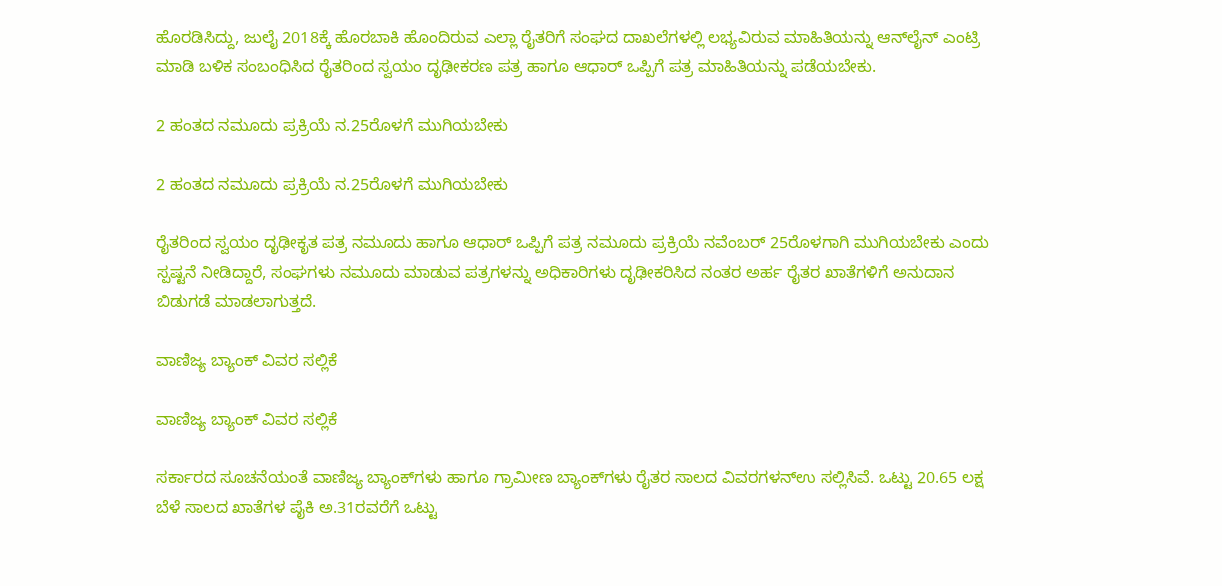ಹೊರಡಿಸಿದ್ದು, ಜುಲೈ 2018ಕ್ಕೆ ಹೊರಬಾಕಿ ಹೊಂದಿರುವ ಎಲ್ಲಾ ರೈತರಿಗೆ ಸಂಘದ ದಾಖಲೆಗಳಲ್ಲಿ ಲಭ್ಯವಿರುವ ಮಾಹಿತಿಯನ್ನು ಆನ್‌ಲೈನ್‌ ಎಂಟ್ರಿ ಮಾಡಿ ಬಳಿಕ ಸಂಬಂಧಿಸಿದ ರೈತರಿಂದ ಸ್ವಯಂ ದೃಢೀಕರಣ ಪತ್ರ ಹಾಗೂ ಆಧಾರ್ ಒಪ್ಪಿಗೆ ಪತ್ರ ಮಾಹಿತಿಯನ್ನು ಪಡೆಯಬೇಕು.

2 ಹಂತದ ನಮೂದು ಪ್ರಕ್ರಿಯೆ ನ.25ರೊಳಗೆ ಮುಗಿಯಬೇಕು

2 ಹಂತದ ನಮೂದು ಪ್ರಕ್ರಿಯೆ ನ.25ರೊಳಗೆ ಮುಗಿಯಬೇಕು

ರೈತರಿಂದ ಸ್ವಯಂ ದೃಢೀಕೃತ ಪತ್ರ ನಮೂದು ಹಾಗೂ ಆಧಾರ್ ಒಪ್ಪಿಗೆ ಪತ್ರ ನಮೂದು ಪ್ರಕ್ರಿಯೆ ನವೆಂಬರ್ 25ರೊಳಗಾಗಿ ಮುಗಿಯಬೇಕು ಎಂದು ಸ್ಪಷ್ಟನೆ ನೀಡಿದ್ದಾರೆ, ಸಂಘಗಳು ನಮೂದು ಮಾಡುವ ಪತ್ರಗಳನ್ನು ಅಧಿಕಾರಿಗಳು ದೃಢೀಕರಿಸಿದ ನಂತರ ಅರ್ಹ ರೈತರ ಖಾತೆಗಳಿಗೆ ಅನುದಾನ ಬಿಡುಗಡೆ ಮಾಡಲಾಗುತ್ತದೆ.

ವಾಣಿಜ್ಯ ಬ್ಯಾಂಕ್ ವಿವರ ಸಲ್ಲಿಕೆ

ವಾಣಿಜ್ಯ ಬ್ಯಾಂಕ್ ವಿವರ ಸಲ್ಲಿಕೆ

ಸರ್ಕಾರದ ಸೂಚನೆಯಂತೆ ವಾಣಿಜ್ಯ ಬ್ಯಾಂಕ್‌ಗಳು ಹಾಗೂ ಗ್ರಾಮೀಣ ಬ್ಯಾಂಕ್‌ಗಳು ರೈತರ ಸಾಲದ ವಿವರಗಳನ್ಉ ಸಲ್ಲಿಸಿವೆ. ಒಟ್ಟು 20.65 ಲಕ್ಷ ಬೆಳೆ ಸಾಲದ ಖಾತೆಗಳ ಪೈಕಿ ಅ.31ರವರೆಗೆ ಒಟ್ಟು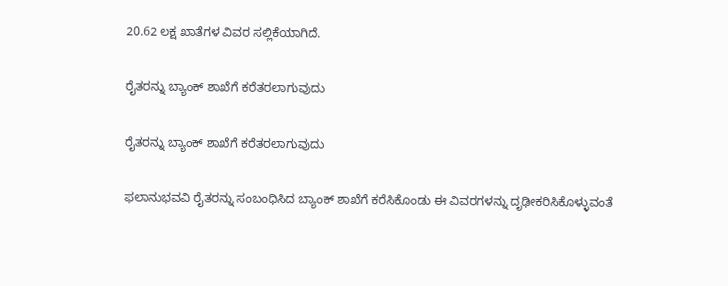20.62 ಲಕ್ಷ ಖಾತೆಗಳ ವಿವರ ಸಲ್ಲಿಕೆಯಾಗಿದೆ.

ರೈತರನ್ನು ಬ್ಯಾಂಕ್ ಶಾಖೆಗೆ ಕರೆತರಲಾಗುವುದು

ರೈತರನ್ನು ಬ್ಯಾಂಕ್ ಶಾಖೆಗೆ ಕರೆತರಲಾಗುವುದು

ಫಲಾನುಭವವಿ ರೈತರನ್ನು ಸಂಬಂಧಿಸಿದ ಬ್ಯಾಂಕ್ ಶಾಖೆಗೆ ಕರೆಸಿಕೊಂಡು ಈ ವಿವರಗಳನ್ನು ದೃಢೀಕರಿಸಿಕೊಳ್ಳುವಂತೆ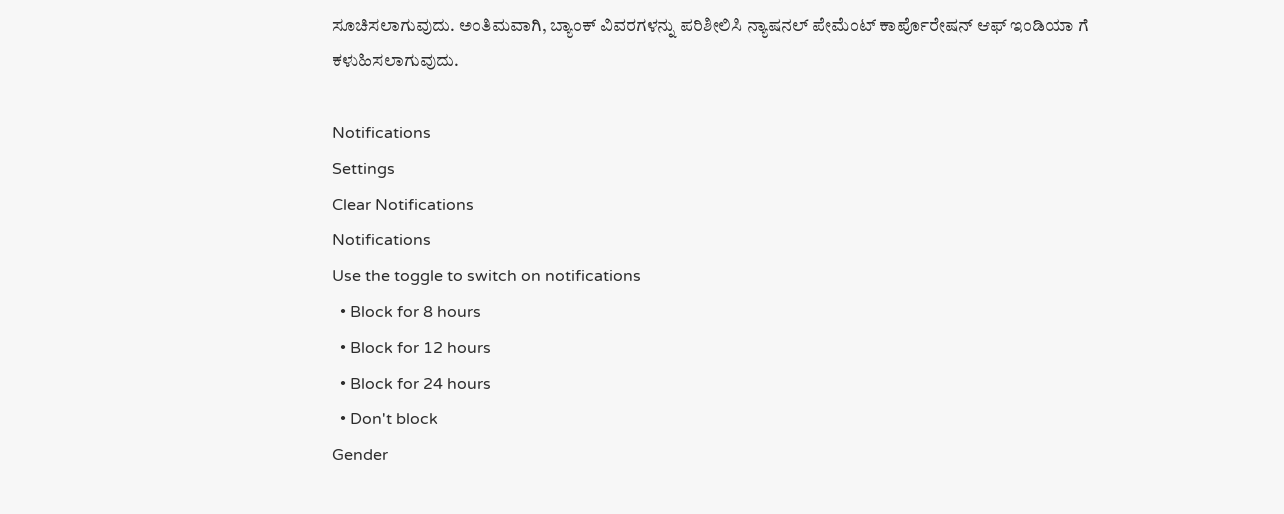ಸೂಚಿಸಲಾಗುವುದು. ಅಂತಿಮವಾಗಿ, ಬ್ಯಾಂಕ್ ವಿವರಗಳನ್ನು ಪರಿಶೀಲಿಸಿ ನ್ಯಾಷನಲ್ ಪೇಮೆಂಟ್ ಕಾರ್ಪೊರೇಷನ್ ಆಫ್ ಇಂಡಿಯಾ ಗೆ ಕಳುಹಿಸಲಾಗುವುದು.

Notifications
Settings
Clear Notifications
Notifications
Use the toggle to switch on notifications
  • Block for 8 hours
  • Block for 12 hours
  • Block for 24 hours
  • Don't block
Gender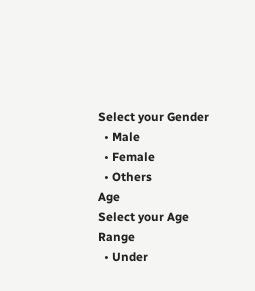Select your Gender
  • Male
  • Female
  • Others
Age
Select your Age Range
  • Under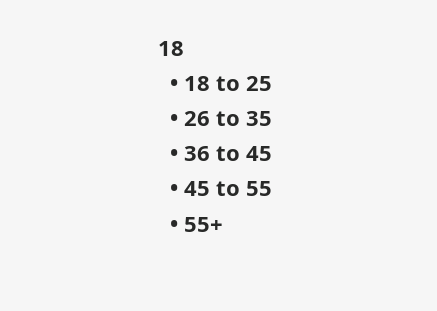18
  • 18 to 25
  • 26 to 35
  • 36 to 45
  • 45 to 55
  • 55+